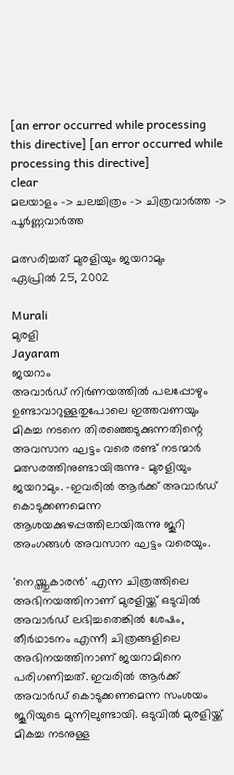[an error occurred while processing this directive] [an error occurred while processing this directive]
clear
മലയാളം -> ചലച്ചിത്രം -> ചിത്രവാര്‍ത്ത -> പൂര്‍ണ്ണവാര്‍ത്ത

മത്സരിച്ചത് മുരളിയും ജയറാമും
ഏപ്രില്‍ 25, 2002

Murali
മുരളി
Jayaram
ജയറാം
അവാര്‍ഡ് നിര്‍ണയത്തില്‍ പലപ്പോഴും ഉണ്ടാവാറുള്ളതുപോലെ ഇത്തവണയും മികച്ച നടനെ തിരഞ്ഞെടുക്കുന്നതിന്റെ അവസാന ഘട്ടം വരെ രണ്ട് നടന്മാര്‍ മത്സരത്തിനുണ്ടായിരുന്നു- മുരളിയും ജയറാമും. -ഇവരില്‍ ആര്‍ക്ക് അവാര്‍ഡ് കൊടുക്കണമെന്ന ആശയക്കുഴപ്പത്തിലായിരുന്നു ജൂറി അംഗങ്ങള്‍ അവസാന ഘട്ടം വരെയും.

'നെയ്ത്തുകാരന്‍' എന്ന ചിത്രത്തിലെ അഭിനയത്തിനാണ് മുരളിയ്ക്ക് ഒടുവില്‍ അവാര്‍ഡ് ലഭിച്ചതെങ്കില്‍ ശേഷം, തീര്‍ഥാടനം എന്നീ ചിത്രങ്ങളിലെ അഭിനയത്തിനാണ് ജയറാമിനെ പരിഗണിച്ചത്. ഇവരില്‍ ആര്‍ക്ക് അവാര്‍ഡ് കൊടുക്കണമെന്ന സംശയം ജൂറിയുടെ മുന്നിലുണ്ടായി. ഒടുവില്‍ മുരളിയ്ക്ക് മികച്ച നടനുള്ള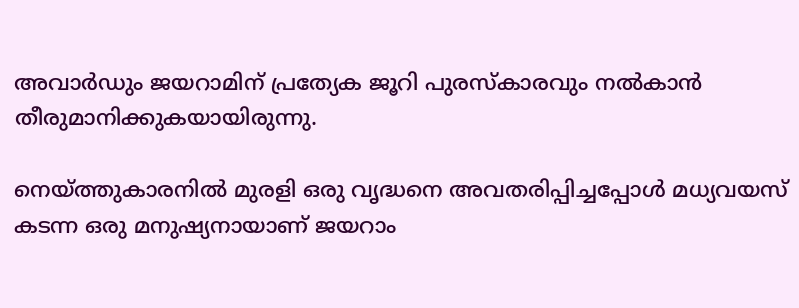അവാര്‍ഡും ജയറാമിന് പ്രത്യേക ജൂറി പുരസ്കാരവും നല്‍കാന്‍ തീരുമാനിക്കുകയായിരുന്നു.

നെയ്ത്തുകാരനില്‍ മുരളി ഒരു വൃദ്ധനെ അവതരിപ്പിച്ചപ്പോള്‍ മധ്യവയസ് കടന്ന ഒരു മനുഷ്യനായാണ് ജയറാം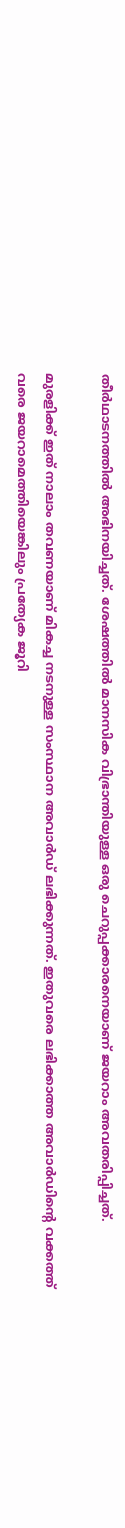തീര്‍ഥാടനത്തില്‍ അഭിനയിച്ചത്. ശേഷത്തില്‍ മാനസിക വിഭ്രാന്തിയുള്ള ഒരു ചെറുപ്പക്കാരനെയാണ് ജയറാം അവതരിപ്പിച്ചത്.

മുരളിക്ക് ഇത് നാലാം തവണയാണ് മികച്ച നടനുള്ള സംസ്ഥാന അവാര്‍ഡ് ലഭിക്കുന്നത്. ഇതുവരെ ലഭിക്കാത്ത അവാര്‍ഡിന്റെ വക്കത്ത് വരെ ജയറാമെത്തിയെങ്കിലും പ്രത്യേക ജൂറി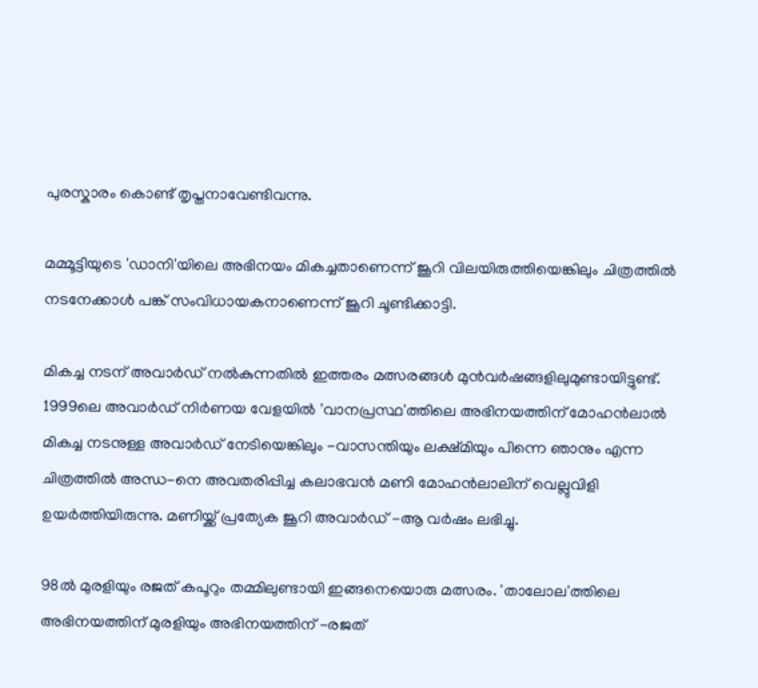പുരസ്കാരം കൊണ്ട് തൃപ്തനാവേണ്ടിവന്നു.

മമ്മൂട്ടിയുടെ 'ഡാനി'യിലെ അഭിനയം മികച്ചതാണെന്ന് ജൂറി വിലയിരുത്തിയെങ്കിലും ചിത്രത്തില്‍ നടനേക്കാള്‍ പങ്ക് സംവിധായകനാണെന്ന് ജൂറി ചൂണ്ടിക്കാട്ടി.

മികച്ച നടന് അവാര്‍ഡ് നല്‍കുന്നതില്‍ ഇത്തരം മത്സരങ്ങള്‍ മുന്‍വര്‍ഷങ്ങളിലുമുണ്ടായിട്ടുണ്ട്. 1999ലെ അവാര്‍ഡ് നിര്‍ണയ വേളയില്‍ 'വാനപ്രസ്ഥ'ത്തിലെ അഭിനയത്തിന് മോഹന്‍ലാല്‍ മികച്ച നടനുള്ള അവാര്‍ഡ് നേടിയെങ്കിലും -വാസന്തിയും ലക്ഷ്മിയും പിന്നെ ഞാനും എന്ന ചിത്രത്തില്‍ അന്ധ-നെ അവതരിപ്പിച്ച കലാഭവന്‍ മണി മോഹന്‍ലാലിന് വെല്ലുവിളി ഉയര്‍ത്തിയിരുന്നു. മണിയ്ക്ക് പ്രത്യേക ജൂറി അവാര്‍ഡ് -ആ വര്‍ഷം ലഭിച്ചു.

98ല്‍ മുരളിയും രജത് കപൂറും തമ്മിലുണ്ടായി ഇങ്ങനെയൊരു മത്സരം. 'താലോല'ത്തിലെ അഭിനയത്തിന് മുരളിയും അഭിനയത്തിന് -രജത്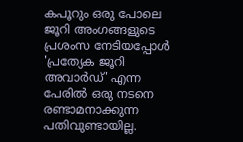കപൂറും ഒരു പോലെ ജൂറി അംഗങ്ങളുടെ പ്രശംസ നേടിയപ്പോള്‍ 'പ്രത്യേക ജൂറി അവാര്‍ഡ്' എന്ന പേരില്‍ ഒരു നടനെ രണ്ടാമനാക്കുന്ന പതിവുണ്ടായില്ല.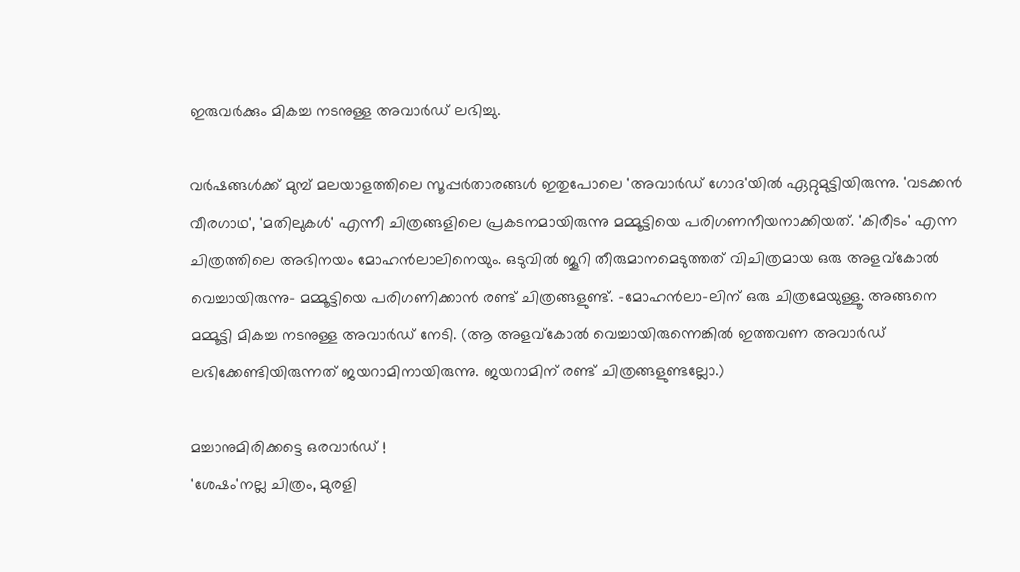ഇരുവര്‍ക്കും മികച്ച നടനുള്ള അവാര്‍ഡ് ലഭിച്ചു.

വര്‍ഷങ്ങള്‍ക്ക് മുമ്പ് മലയാളത്തിലെ സൂപ്പര്‍താരങ്ങള്‍ ഇതുപോലെ 'അവാര്‍ഡ് ഗോദ'യില്‍ ഏറ്റുമുട്ടിയിരുന്നു. 'വടക്കന്‍ വീരഗാഥ', 'മതിലുകള്‍' എന്നീ ചിത്രങ്ങളിലെ പ്രകടനമായിരുന്നു മമ്മൂട്ടിയെ പരിഗണനീയനാക്കിയത്. 'കിരീടം' എന്ന ചിത്രത്തിലെ അഭിനയം മോഹന്‍ലാലിനെയും. ഒടുവില്‍ ജൂറി തീരുമാനമെടുത്തത് വിചിത്രമായ ഒരു അളവ്കോല്‍ വെച്ചായിരുന്നു- മമ്മൂട്ടിയെ പരിഗണിക്കാന്‍ രണ്ട് ചിത്രങ്ങളുണ്ട്. -മോഹന്‍ലാ-ലിന് ഒരു ചിത്രമേയുള്ളൂ. അങ്ങനെ മമ്മൂട്ടി മികച്ച നടനുള്ള അവാര്‍ഡ് നേടി. (ആ അളവ്കോല്‍ വെച്ചായിരുന്നെങ്കില്‍ ഇത്തവണ അവാര്‍ഡ് ലഭിക്കേണ്ടിയിരുന്നത് ജയറാമിനായിരുന്നു. ജയറാമിന് രണ്ട് ചിത്രങ്ങളുണ്ടല്ലോ.)

മച്ചാനുമിരിക്കട്ടെ ഒരവാര്‍ഡ് !
'ശേഷം'നല്ല ചിത്രം, മുരളി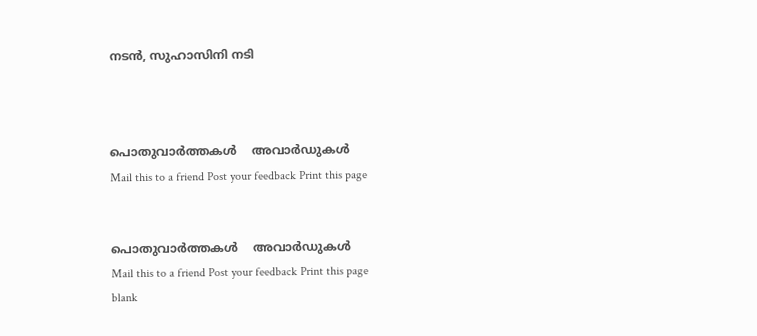നടന്‍, സുഹാസിനി നടി



പൊതുവാര്‍ത്തകള്‍    അവാര്‍ഡുകള്‍
Mail this to a friend Post your feedback Print this page


പൊതുവാര്‍ത്തകള്‍    അവാര്‍ഡുകള്‍
Mail this to a friend Post your feedback Print this page
blank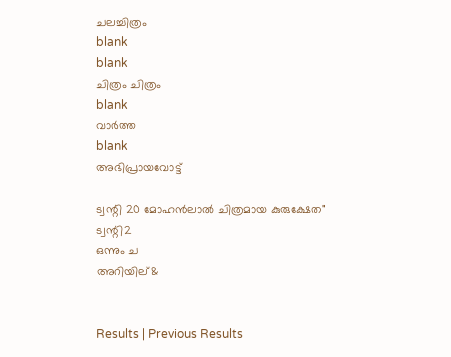ചലച്ചിത്രം
blank
blank
ചിത്രം ചിത്രം
blank
വാര്‍ത്ത
blank
അഭിപ്രായവോട്ട്

ട്വന്റി 20 മോഹന്‍ലാല്‍ ചിത്രമായ കുരുക്ഷേത"
ട്വന്റി2
ഒന്നും ച
അറിയില്&


Results | Previous Results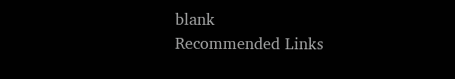blank
Recommended Links